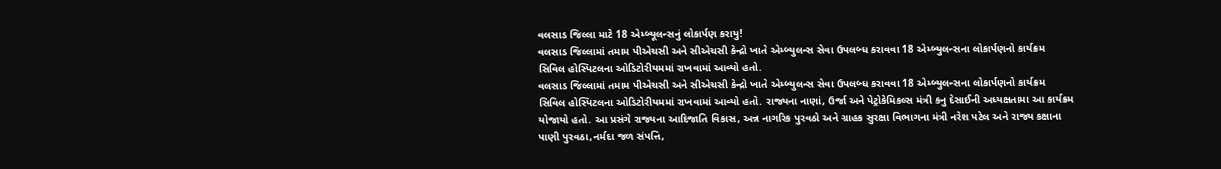વલસાડ જિલ્લા માટે 18 એમ્બ્યૂલન્સનું લોકાર્પણ કરાયુ!
વલસાડ જિલ્લામાં તમામ પીએચસી અને સીએચસી કેન્દ્રો ખાતે એમ્બ્યુલન્સ સેવા ઉપલબ્ધ કરાવવા 18 એમ્બ્યુલન્સના લોકાર્પણનો કાર્યક્રમ સિવિલ હોસ્પિટલના ઓડિટોરીયમમાં રાખવામાં આવ્યો હતો.
વલસાડ જિલ્લામાં તમામ પીએચસી અને સીએચસી કેન્દ્રો ખાતે એમ્બ્યુલન્સ સેવા ઉપલબ્ધ કરાવવા 18 એમ્બ્યુલન્સના લોકાર્પણનો કાર્યક્રમ સિવિલ હોસ્પિટલના ઓડિટોરીયમમાં રાખવામાં આવ્યો હતો. રાજ્યના નાણાં, ઉર્જા અને પેટ્રોકેમિકલ્સ મંત્રી કનુ દેસાઈની અધ્યક્ષતામા આ કાર્યક્રમ યોજાયો હતો. આ પ્રસંગે રાજ્યના આદિજાતિ વિકાસ, અન્ન નાગરિક પુરવઠો અને ગ્રાહક સુરક્ષા વિભાગના મંત્રી નરેશ પટેલ અને રાજ્ય કક્ષાના પાણી પુરવઠા,નર્મદા જળ સંપત્તિ,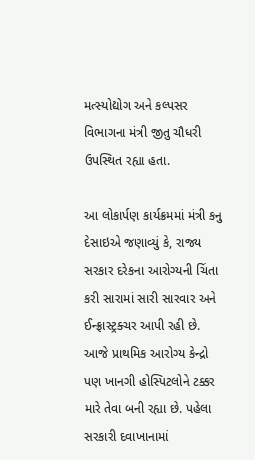મત્સ્યોદ્યોગ અને કલ્પસર વિભાગના મંત્રી જીતુ ચૌધરી ઉપસ્થિત રહ્યા હતા.

આ લોકાર્પણ કાર્યક્રમમાં મંત્રી કનુ દેસાઇએ જણાવ્યું કે, રાજ્ય સરકાર દરેકના આરોગ્યની ચિંતા કરી સારામાં સારી સારવાર અને ઈન્ફ્રાસ્ટ્રક્ચર આપી રહી છે. આજે પ્રાથમિક આરોગ્ય કેન્દ્રો પણ ખાનગી હોસ્પિટલોને ટક્કર મારે તેવા બની રહ્યા છે. પહેલા સરકારી દવાખાનામાં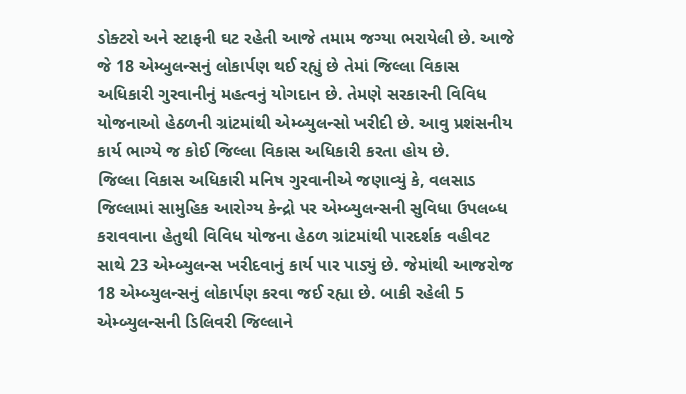ડોક્ટરો અને સ્ટાફની ઘટ રહેતી આજે તમામ જગ્યા ભરાયેલી છે. આજે જે 18 એમ્બુલન્સનું લોકાર્પણ થઈ રહ્યું છે તેમાં જિલ્લા વિકાસ અધિકારી ગુરવાનીનું મહત્વનું યોગદાન છે. તેમણે સરકારની વિવિધ યોજનાઓ હેઠળની ગ્રાંટમાંથી એમ્બ્યુલન્સો ખરીદી છે. આવુ પ્રશંસનીય કાર્ય ભાગ્યે જ કોઈ જિલ્લા વિકાસ અધિકારી કરતા હોય છે.
જિલ્લા વિકાસ અધિકારી મનિષ ગુરવાનીએ જણાવ્યું કે, વલસાડ જિલ્લામાં સામુહિક આરોગ્ય કેન્દ્રો પર એમ્બ્યુલન્સની સુવિધા ઉપલબ્ધ કરાવવાના હેતુથી વિવિધ યોજના હેઠળ ગ્રાંટમાંથી પારદર્શક વહીવટ સાથે 23 એમ્બ્યુલન્સ ખરીદવાનું કાર્ય પાર પાડ્યું છે. જેમાંથી આજરોજ 18 એમ્બ્યુલન્સનું લોકાર્પણ કરવા જઈ રહ્યા છે. બાકી રહેલી 5 એમ્બ્યુલન્સની ડિલિવરી જિલ્લાને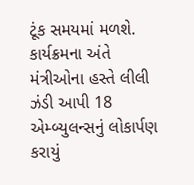ટૂંક સમયમાં મળશે. કાર્યક્રમના અંતે મંત્રીઓના હસ્તે લીલી ઝંડી આપી 18 એમ્બ્યુલન્સનું લોકાર્પણ કરાયું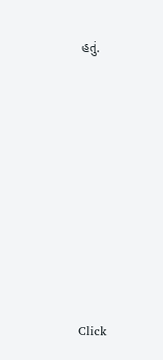હતું.












Click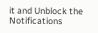it and Unblock the Notifications